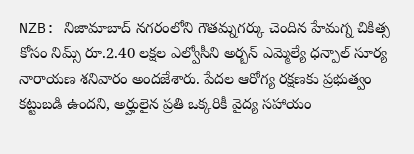NZB: నిజామాబాద్ నగరంలోని గౌతమ్నగర్కు చెందిన హేమగ్న చికిత్స కోసం నిమ్స్ రూ.2.40 లక్షల ఎల్వోసీని అర్బన్ ఎమ్మెల్యే ధన్పాల్ సూర్య నారాయణ శనివారం అందజేశారు. పేదల ఆరోగ్య రక్షణకు ప్రభుత్వం కట్టుబడి ఉందని, అర్హులైన ప్రతి ఒక్కరికీ వైద్య సహాయం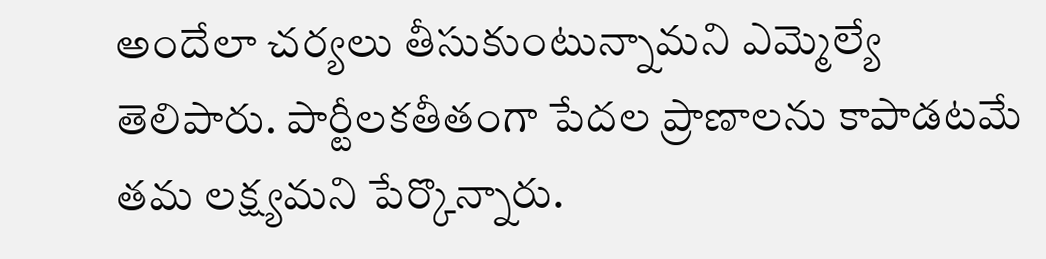అందేలా చర్యలు తీసుకుంటున్నామని ఎమ్మెల్యే తెలిపారు. పార్టీలకతీతంగా పేదల ప్రాణాలను కాపాడటమే తమ లక్ష్యమని పేర్కొన్నారు.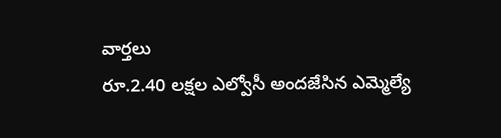వార్తలు
రూ.2.40 లక్షల ఎల్వోసీ అందజేసిన ఎమ్మెల్యే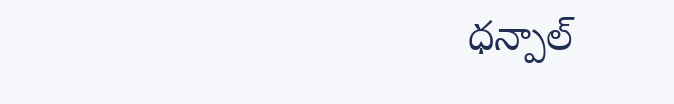ధన్పాల్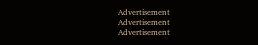Advertisement
Advertisement
Advertisement